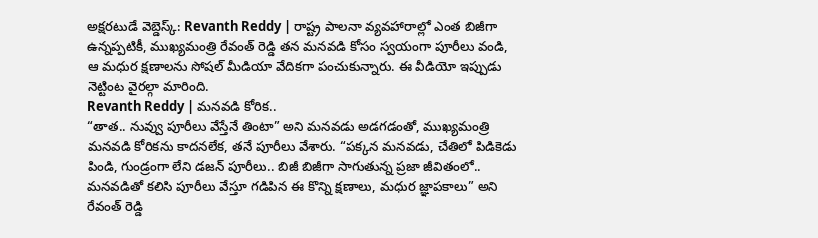అక్షరటుడే వెబ్డెస్క్: Revanth Reddy | రాష్ట్ర పాలనా వ్యవహారాల్లో ఎంత బిజీగా ఉన్నప్పటికీ, ముఖ్యమంత్రి రేవంత్ రెడ్డి తన మనవడి కోసం స్వయంగా పూరీలు వండి, ఆ మధుర క్షణాలను సోషల్ మీడియా వేదికగా పంచుకున్నారు. ఈ వీడియో ఇప్పుడు నెట్టింట వైరల్గా మారింది.
Revanth Reddy | మనవడి కోరిక..
“తాత.. నువ్వు పూరీలు వేస్తేనే తింటా” అని మనవడు అడగడంతో, ముఖ్యమంత్రి మనవడి కోరికను కాదనలేక, తనే పూరీలు వేశారు. “పక్కన మనవడు, చేతిలో పిడికెడు పిండి, గుండ్రంగా లేని డజన్ పూరీలు.. బిజీ బిజీగా సాగుతున్న ప్రజా జీవితంలో.. మనవడితో కలిసి పూరీలు వేస్తూ గడిపిన ఈ కొన్ని క్షణాలు, మధుర జ్ఞాపకాలు” అని రేవంత్ రెడ్డి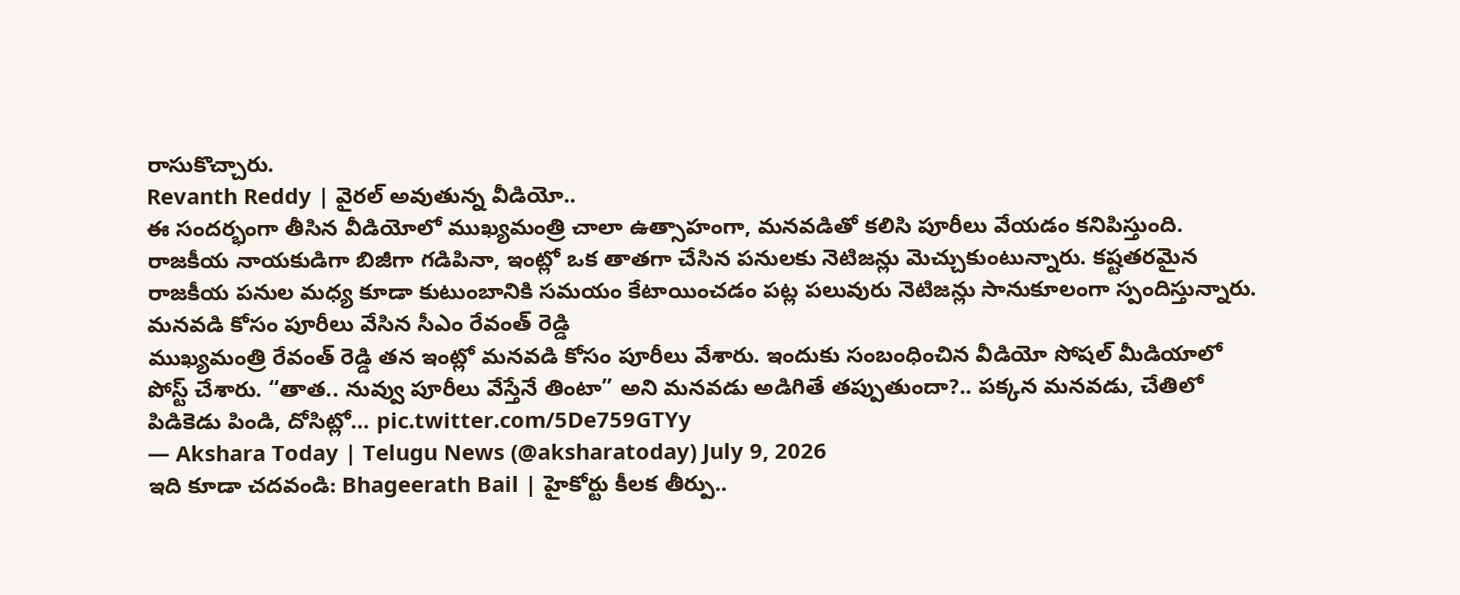రాసుకొచ్చారు.
Revanth Reddy | వైరల్ అవుతున్న వీడియో..
ఈ సందర్భంగా తీసిన వీడియోలో ముఖ్యమంత్రి చాలా ఉత్సాహంగా, మనవడితో కలిసి పూరీలు వేయడం కనిపిస్తుంది. రాజకీయ నాయకుడిగా బిజీగా గడిపినా, ఇంట్లో ఒక తాతగా చేసిన పనులకు నెటిజన్లు మెచ్చుకుంటున్నారు. కష్టతరమైన రాజకీయ పనుల మధ్య కూడా కుటుంబానికి సమయం కేటాయించడం పట్ల పలువురు నెటిజన్లు సానుకూలంగా స్పందిస్తున్నారు.
మనవడి కోసం పూరీలు వేసిన సీఎం రేవంత్ రెడ్డి
ముఖ్యమంత్రి రేవంత్ రెడ్డి తన ఇంట్లో మనవడి కోసం పూరీలు వేశారు. ఇందుకు సంబంధించిన వీడియో సోషల్ మీడియాలో పోస్ట్ చేశారు. “తాత.. నువ్వు పూరీలు వేస్తేనే తింటా” అని మనవడు అడిగితే తప్పుతుందా?.. పక్కన మనవడు, చేతిలో పిడికెడు పిండి, దోసిట్లో… pic.twitter.com/5De759GTYy
— Akshara Today | Telugu News (@aksharatoday) July 9, 2026
ఇది కూడా చదవండి: Bhageerath Bail | హైకోర్టు కీలక తీర్పు..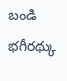బండి భగీరథ్కు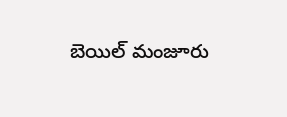బెయిల్ మంజూరు